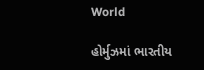World

હોર્મુઝમાં ભારતીય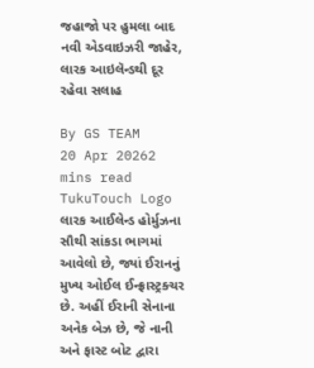જહાજો પર હુમલા બાદ નવી એડવાઇઝરી જાહેર, લારક આઇલૅન્ડથી દૂર રહેવા સલાહ

By GS TEAM
20 Apr 20262 mins read
TukuTouch Logo
લારક આઈલેન્ડ હોર્મુઝના સૌથી સાંકડા ભાગમાં આવેલો છે, જ્યાં ઈરાનનું મુખ્ય ઓઈલ ઈન્ફ્રાસ્ટ્રક્ચર છે. અહીં ઈરાની સેનાના અનેક બેઝ છે, જે નાની અને ફાસ્ટ બોટ દ્વારા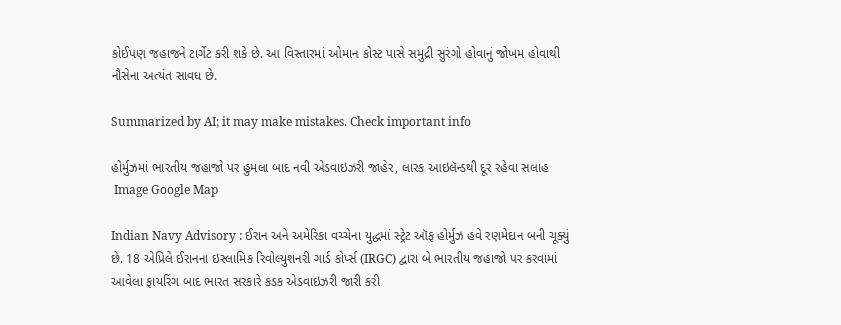કોઈપણ જહાજને ટાર્ગેટ કરી શકે છે. આ વિસ્તારમાં ઓમાન કોસ્ટ પાસે સમુદ્રી સુરંગો હોવાનું જોખમ હોવાથી નૌસેના અત્યંત સાવધ છે.

Summarized by AI; it may make mistakes. Check important info

હોર્મુઝમાં ભારતીય જહાજો પર હુમલા બાદ નવી એડવાઇઝરી જાહેર, લારક આઇલૅન્ડથી દૂર રહેવા સલાહ
 Image Google Map

Indian Navy Advisory : ઈરાન અને અમેરિકા વચ્ચેના યુદ્ધમાં સ્ટ્રેટ ઑફ હોર્મુઝ હવે રણમેદાન બની ચૂક્યું છે. 18 એપ્રિલે ઈરાનના ઇસ્લામિક રિવોલ્યુશનરી ગાર્ડ કોર્પ્સ (IRGC) દ્વારા બે ભારતીય જહાજો પર કરવામાં આવેલા ફાયરિંગ બાદ ભારત સરકારે કડક એડવાઇઝરી જારી કરી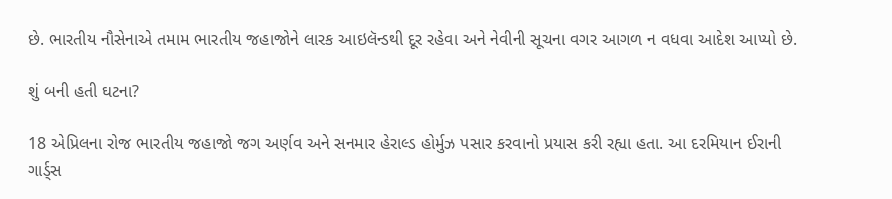છે. ભારતીય નૌસેનાએ તમામ ભારતીય જહાજોને લારક આઇલૅન્ડથી દૂર રહેવા અને નેવીની સૂચના વગર આગળ ન વધવા આદેશ આપ્યો છે.

શું બની હતી ઘટના?

18 એપ્રિલના રોજ ભારતીય જહાજો જગ અર્ણવ અને સનમાર હેરાલ્ડ હોર્મુઝ પસાર કરવાનો પ્રયાસ કરી રહ્યા હતા. આ દરમિયાન ઈરાની ગાર્ડ્સ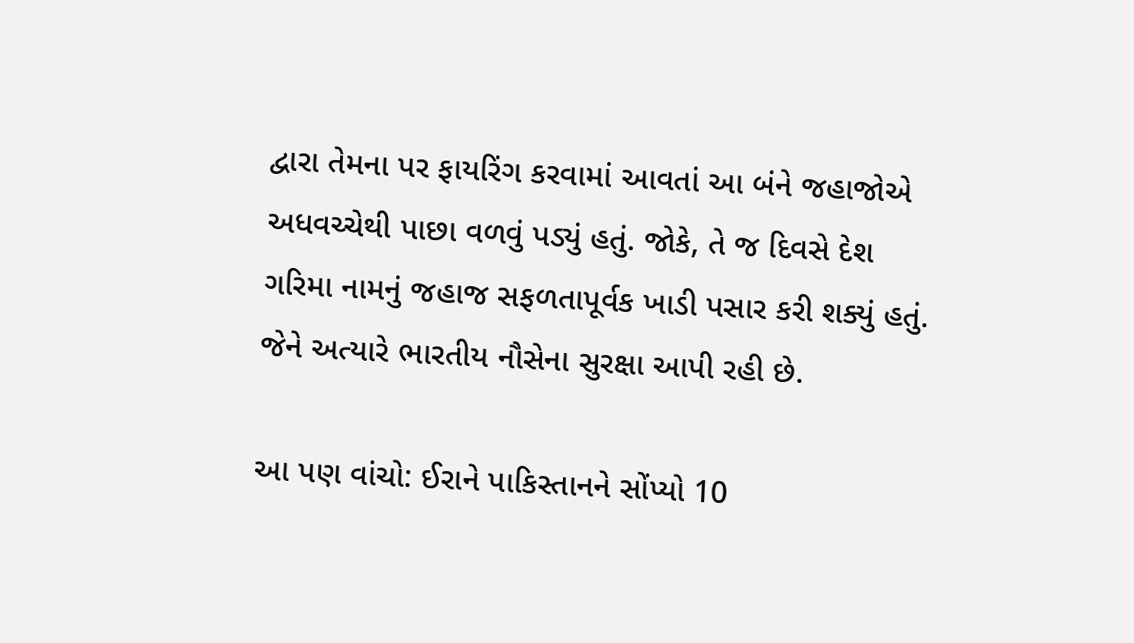દ્વારા તેમના પર ફાયરિંગ કરવામાં આવતાં આ બંને જહાજોએ અધવચ્ચેથી પાછા વળવું પડ્યું હતું. જોકે, તે જ દિવસે દેશ ગરિમા નામનું જહાજ સફળતાપૂર્વક ખાડી પસાર કરી શક્યું હતું. જેને અત્યારે ભારતીય નૌસેના સુરક્ષા આપી રહી છે.

આ પણ વાંચો: ઈરાને પાકિસ્તાનને સોંપ્યો 10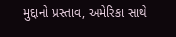મુદ્દાનો પ્રસ્તાવ, અમેરિકા સાથે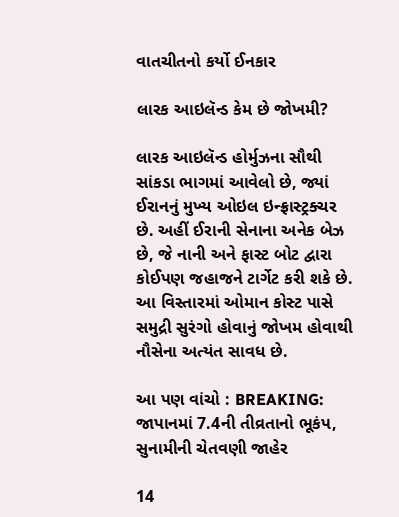વાતચીતનો કર્યો ઈનકાર

લારક આઇલૅન્ડ કેમ છે જોખમી?

લારક આઇલૅન્ડ હોર્મુઝના સૌથી સાંકડા ભાગમાં આવેલો છે, જ્યાં ઈરાનનું મુખ્ય ઓઇલ ઇન્ફ્રાસ્ટ્રક્ચર છે. અહીં ઈરાની સેનાના અનેક બેઝ છે, જે નાની અને ફાસ્ટ બોટ દ્વારા કોઈપણ જહાજને ટાર્ગેટ કરી શકે છે. આ વિસ્તારમાં ઓમાન કોસ્ટ પાસે સમુદ્રી સુરંગો હોવાનું જોખમ હોવાથી નૌસેના અત્યંત સાવધ છે.

આ પણ વાંચો : BREAKING: જાપાનમાં 7.4ની તીવ્રતાનો ભૂકંપ, સુનામીની ચેતવણી જાહેર

14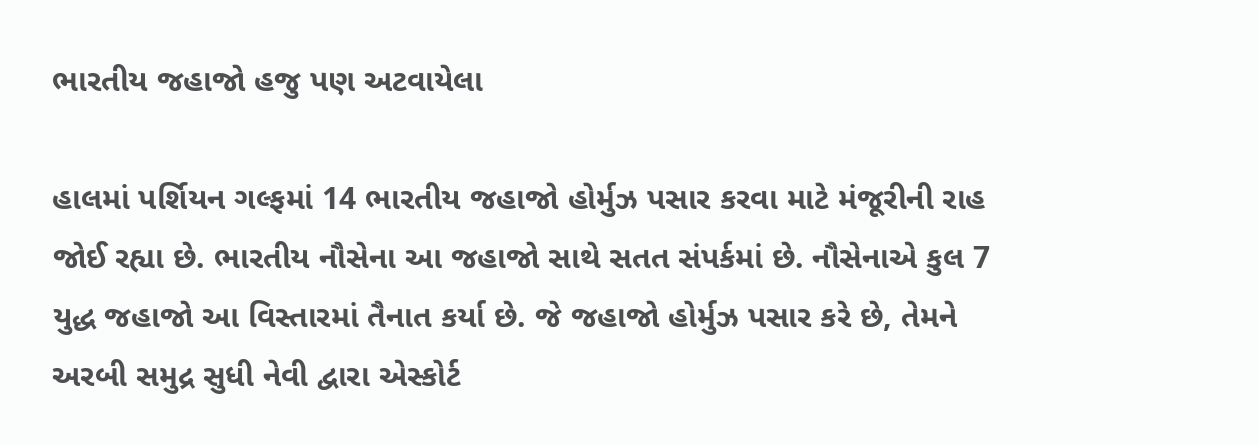ભારતીય જહાજો હજુ પણ અટવાયેલા

હાલમાં પર્શિયન ગલ્ફમાં 14 ભારતીય જહાજો હોર્મુઝ પસાર કરવા માટે મંજૂરીની રાહ જોઈ રહ્યા છે. ભારતીય નૌસેના આ જહાજો સાથે સતત સંપર્કમાં છે. નૌસેનાએ કુલ 7 યુદ્ધ જહાજો આ વિસ્તારમાં તૈનાત કર્યા છે. જે જહાજો હોર્મુઝ પસાર કરે છે, તેમને અરબી સમુદ્ર સુધી નેવી દ્વારા એસ્કોર્ટ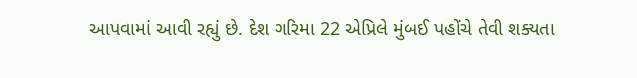આપવામાં આવી રહ્યું છે. દેશ ગરિમા 22 એપ્રિલે મુંબઈ પહોંચે તેવી શક્યતા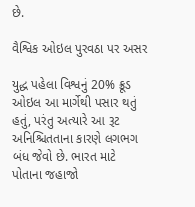છે.

વૈશ્વિક ઓઇલ પુરવઠા પર અસર

યુદ્ધ પહેલા વિશ્વનું 20% ક્રૂડ ઓઇલ આ માર્ગેથી પસાર થતું હતું, પરંતુ અત્યારે આ રૂટ અનિશ્ચિતતાના કારણે લગભગ બંધ જેવો છે. ભારત માટે પોતાના જહાજો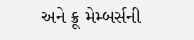અને ક્રૂ મેમ્બર્સની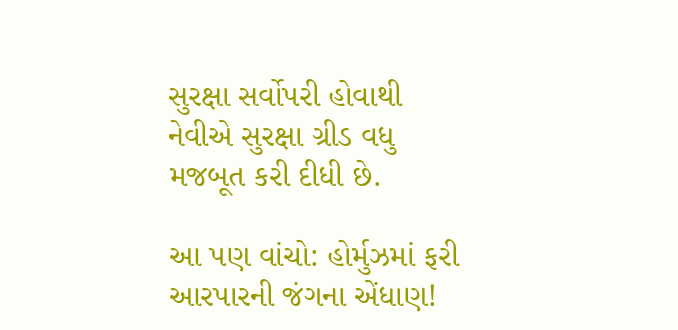સુરક્ષા સર્વોપરી હોવાથી નેવીએ સુરક્ષા ગ્રીડ વધુ મજબૂત કરી દીધી છે.

આ પણ વાંચો: હોર્મુઝમાં ફરી આરપારની જંગના એંધાણ!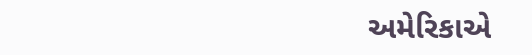અમેરિકાએ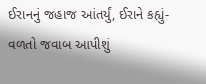ઈરાનનું જહાજ આંતર્યું, ઈરાને કહ્યું- વળતો જવાબ આપીશું